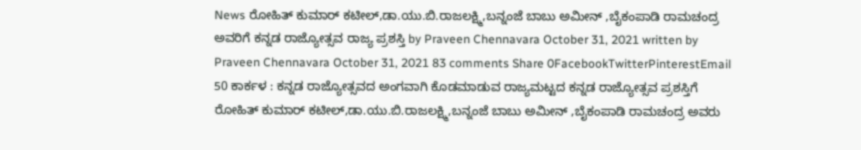News ರೋಹಿತ್ ಕುಮಾರ್ ಕಟೀಲ್,ಡಾ.ಯು.ಬಿ.ರಾಜಲಕ್ಷ್ಮಿ,ಬನ್ನಂಜೆ ಬಾಬು ಅಮೀನ್ ,ಬೈಕಂಪಾಡಿ ರಾಮಚಂದ್ರ ಅವರಿಗೆ ಕನ್ನಡ ರಾಜ್ಯೋತ್ಸವ ರಾಜ್ಯ ಪ್ರಶಸ್ತಿ by Praveen Chennavara October 31, 2021 written by Praveen Chennavara October 31, 2021 83 comments Share 0FacebookTwitterPinterestEmail 50 ಕಾರ್ಕಳ : ಕನ್ನಡ ರಾಜ್ಯೋತ್ಸವದ ಅಂಗವಾಗಿ ಕೊಡಮಾಡುವ ರಾಜ್ಯಮಟ್ಟದ ಕನ್ನಡ ರಾಜ್ಯೋತ್ಸವ ಪ್ರಶಸ್ತಿಗೆ ರೋಹಿತ್ ಕುಮಾರ್ ಕಟೀಲ್,ಡಾ.ಯು.ಬಿ.ರಾಜಲಕ್ಷ್ಮಿ,ಬನ್ನಂಜೆ ಬಾಬು ಅಮೀನ್ ,ಬೈಕಂಪಾಡಿ ರಾಮಚಂದ್ರ ಅವರು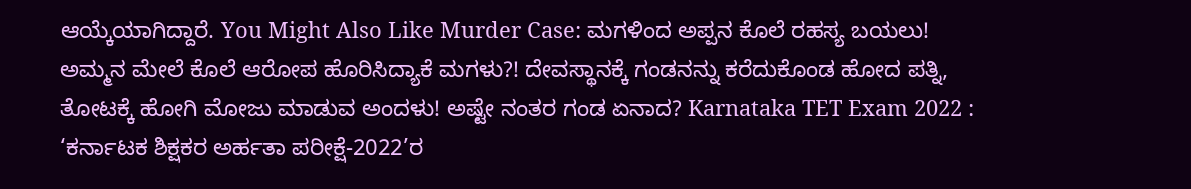ಆಯ್ಕೆಯಾಗಿದ್ದಾರೆ. You Might Also Like Murder Case: ಮಗಳಿಂದ ಅಪ್ಪನ ಕೊಲೆ ರಹಸ್ಯ ಬಯಲು! ಅಮ್ಮನ ಮೇಲೆ ಕೊಲೆ ಆರೋಪ ಹೊರಿಸಿದ್ಯಾಕೆ ಮಗಳು?! ದೇವಸ್ಥಾನಕ್ಕೆ ಗಂಡನನ್ನು ಕರೆದುಕೊಂಡ ಹೋದ ಪತ್ನಿ, ತೋಟಕ್ಕೆ ಹೋಗಿ ಮೋಜು ಮಾಡುವ ಅಂದಳು! ಅಷ್ಟೇ ನಂತರ ಗಂಡ ಏನಾದ? Karnataka TET Exam 2022 : ‘ಕರ್ನಾಟಕ ಶಿಕ್ಷಕರ ಅರ್ಹತಾ ಪರೀಕ್ಷೆ-2022’ರ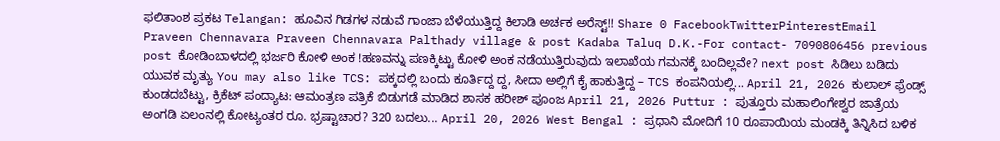ಫಲಿತಾಂಶ ಪ್ರಕಟ Telangan: ಹೂವಿನ ಗಿಡಗಳ ನಡುವೆ ಗಾಂಜಾ ಬೆಳೆಯುತ್ತಿದ್ದ ಕಿಲಾಡಿ ಅರ್ಚಕ ಅರೆಸ್ಟ್!! Share 0 FacebookTwitterPinterestEmail Praveen Chennavara Praveen Chennavara Palthady village & post Kadaba Taluq D.K.-For contact- 7090806456 previous post ಕೋಡಿಂಬಾಳದಲ್ಲಿ ಭರ್ಜರಿ ಕೋಳಿ ಅಂಕ !ಹಣವನ್ನು ಪಣಕ್ಕಿಟ್ಟು ಕೋಳಿ ಅಂಕ ನಡೆಯುತ್ತಿರುವುದು ಇಲಾಖೆಯ ಗಮನಕ್ಕೆ ಬಂದಿಲ್ಲವೇ? next post ಸಿಡಿಲು ಬಡಿದು ಯುವಕ ಮೃತ್ಯು You may also like TCS: ಪಕ್ಕದಲ್ಲಿ ಬಂದು ಕೂರ್ತಿದ್ದ ದ್ದ, ಸೀದಾ ಅಲ್ಲಿಗೆ ಕೈ ಹಾಕುತ್ತಿದ್ದ – TCS ಕಂಪನಿಯಲ್ಲಿ... April 21, 2026 ಕುಲಾಲ್ ಫ್ರೆಂಡ್ಸ್ ಕುಂಡದಬೆಟ್ಟು, ಕ್ರಿಕೆಟ್ ಪಂದ್ಯಾಟ: ಆಮಂತ್ರಣ ಪತ್ರಿಕೆ ಬಿಡುಗಡೆ ಮಾಡಿದ ಶಾಸಕ ಹರೀಶ್ ಪೂಂಜ April 21, 2026 Puttur : ಪುತ್ತೂರು ಮಹಾಲಿಂಗೇಶ್ವರ ಜಾತ್ರೆಯ ಅಂಗಡಿ ಏಲಂನಲ್ಲಿ ಕೋಟ್ಯಂತರ ರೂ. ಭ್ರಷ್ಟಾಚಾರ? 320 ಬದಲು... April 20, 2026 West Bengal : ಪ್ರಧಾನಿ ಮೋದಿಗೆ 10 ರೂಪಾಯಿಯ ಮಂಡಕ್ಕಿ ತಿನ್ನಿಸಿದ ಬಳಿಕ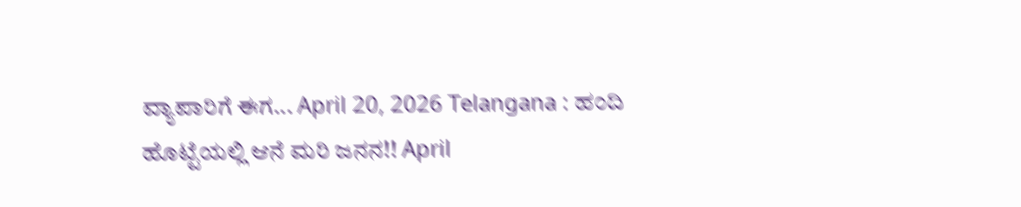ವ್ಯಾಪಾರಿಗೆ ಈಗ... April 20, 2026 Telangana : ಹಂದಿ ಹೊಟ್ಟೆಯಲ್ಲಿ ಆನೆ ಮರಿ ಜನನ!! April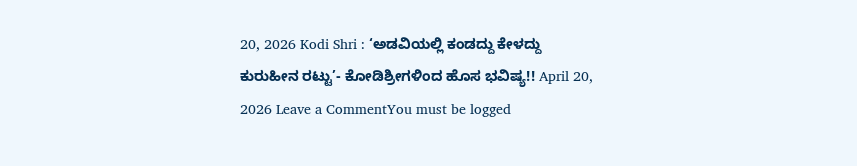20, 2026 Kodi Shri : ‘ಅಡವಿಯಲ್ಲಿ ಕಂಡದ್ದು ಕೇಳದ್ದು ಕುರುಹೀನ ರಟ್ಟು’- ಕೋಡಿಶ್ರೀಗಳಿಂದ ಹೊಸ ಭವಿಷ್ಯ!! April 20, 2026 Leave a CommentYou must be logged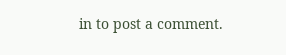in to post a comment.